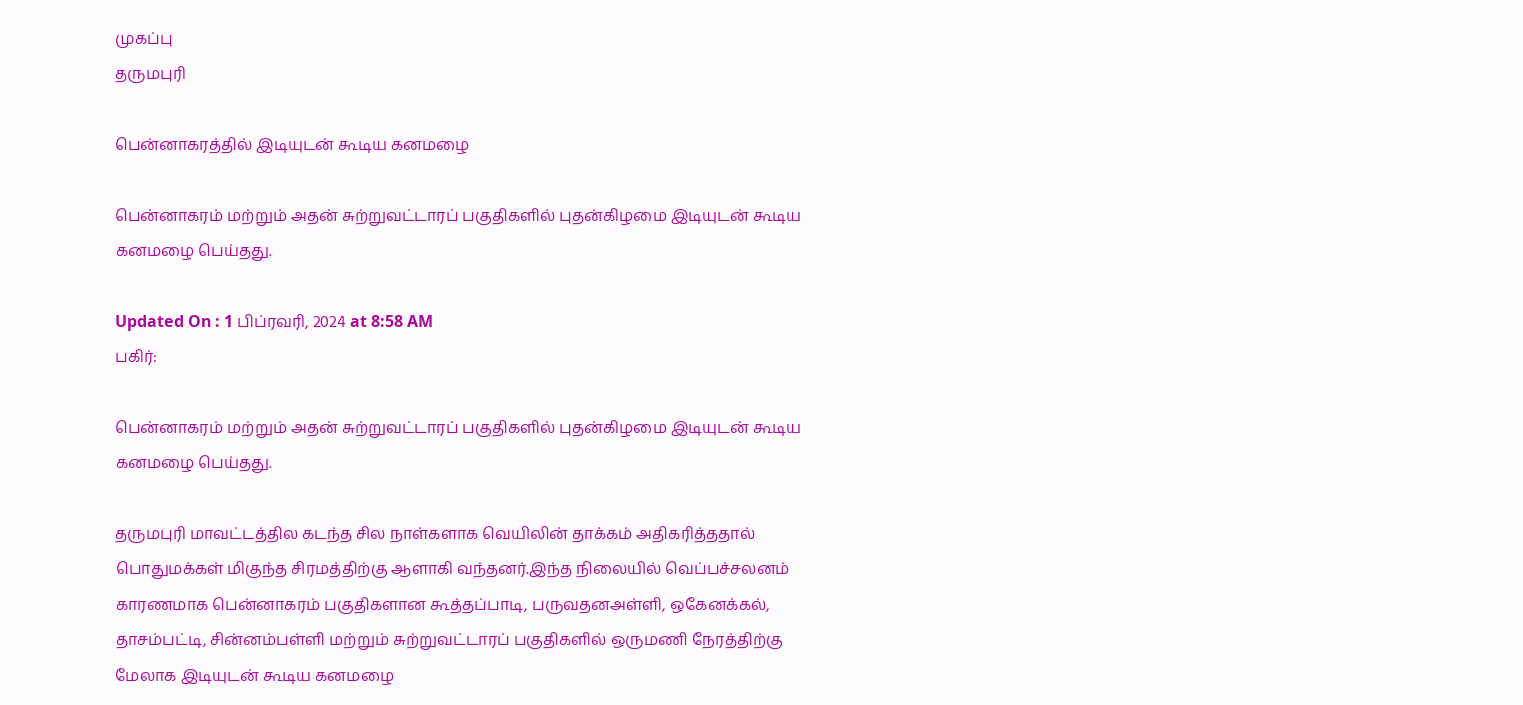முகப்பு
தருமபுரி

பென்னாகரத்தில் இடியுடன் கூடிய கனமழை

பென்னாகரம் மற்றும் அதன் சுற்றுவட்டாரப் பகுதிகளில் புதன்கிழமை இடியுடன் கூடிய கனமழை பெய்தது.

Updated On : 1 பிப்ரவரி, 2024 at 8:58 AM
பகிர்:

பென்னாகரம் மற்றும் அதன் சுற்றுவட்டாரப் பகுதிகளில் புதன்கிழமை இடியுடன் கூடிய கனமழை பெய்தது.

தருமபுரி மாவட்டத்தில கடந்த சில நாள்களாக வெயிலின் தாக்கம் அதிகரித்ததால் பொதுமக்கள் மிகுந்த சிரமத்திற்கு ஆளாகி வந்தனர்.இந்த நிலையில் வெப்பச்சலனம் காரணமாக பென்னாகரம் பகுதிகளான கூத்தப்பாடி, பருவதனஅள்ளி, ஒகேனக்கல், தாசம்பட்டி, சின்னம்பள்ளி மற்றும் சுற்றுவட்டாரப் பகுதிகளில் ஒருமணி நேரத்திற்கு மேலாக இடியுடன் கூடிய கனமழை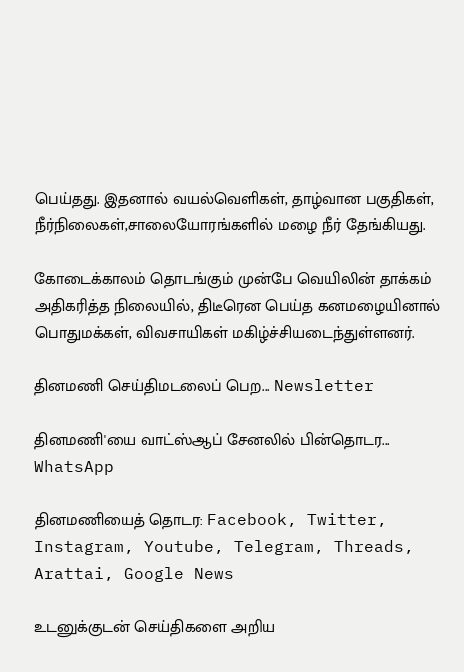பெய்தது. இதனால் வயல்வெளிகள், தாழ்வான பகுதிகள், நீர்நிலைகள்,சாலையோரங்களில் மழை நீர் தேங்கியது.

கோடைக்காலம் தொடங்கும் முன்பே வெயிலின் தாக்கம் அதிகரித்த நிலையில், திடீரென பெய்த கனமழையினால் பொதுமக்கள், விவசாயிகள் மகிழ்ச்சியடைந்துள்ளனர்.

தினமணி செய்திமடலைப் பெற... Newsletter

தினமணி'யை வாட்ஸ்ஆப் சேனலில் பின்தொடர... WhatsApp

தினமணியைத் தொடர: Facebook, Twitter, Instagram, Youtube, Telegram, Threads, Arattai, Google News

உடனுக்குடன் செய்திகளை அறிய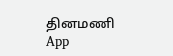தினமணி App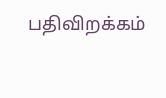பதிவிறக்கம்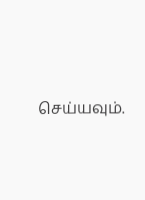செய்யவும்.